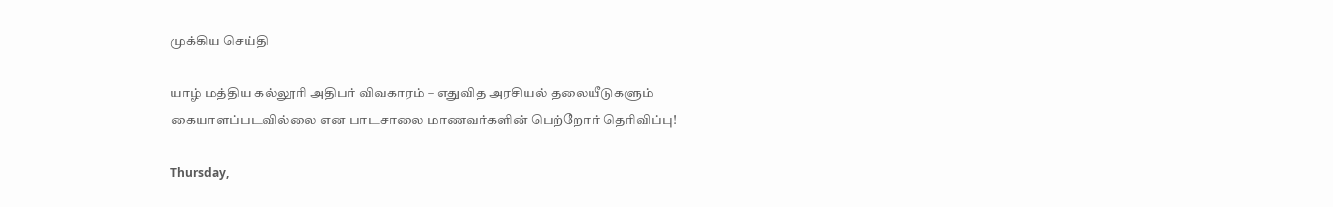முக்கிய செய்தி

யாழ் மத்திய கல்லூரி அதிபர் விவகாரம் – எதுவித அரசியல் தலையீடுகளும் கையாளப்படவில்லை என பாடசாலை மாணவர்களின் பெற்றோர் தெரிவிப்பு!

Thursday,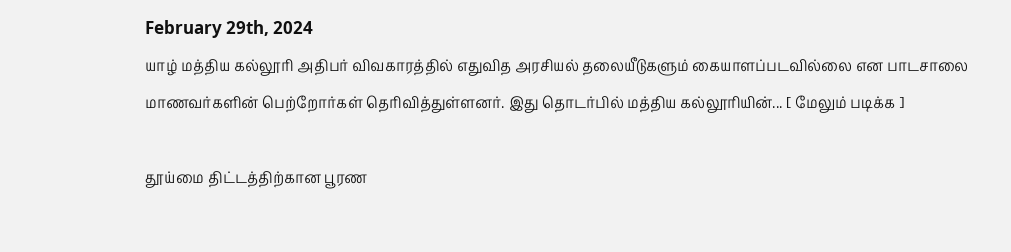February 29th, 2024
யாழ் மத்திய கல்லூரி அதிபர் விவகாரத்தில் எதுவித அரசியல் தலையீடுகளும் கையாளப்படவில்லை என பாடசாலை மாணவர்களின் பெற்றோர்கள் தெரிவித்துள்ளனர். இது தொடர்பில் மத்திய கல்லூரியின்... [ மேலும் படிக்க ]

தூய்மை திட்டத்திற்கான பூரண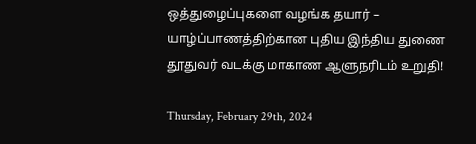ஒத்துழைப்புகளை வழங்க தயார் – யாழ்ப்பாணத்திற்கான புதிய இந்திய துணை தூதுவர் வடக்கு மாகாண ஆளுநரிடம் உறுதி!

Thursday, February 29th, 2024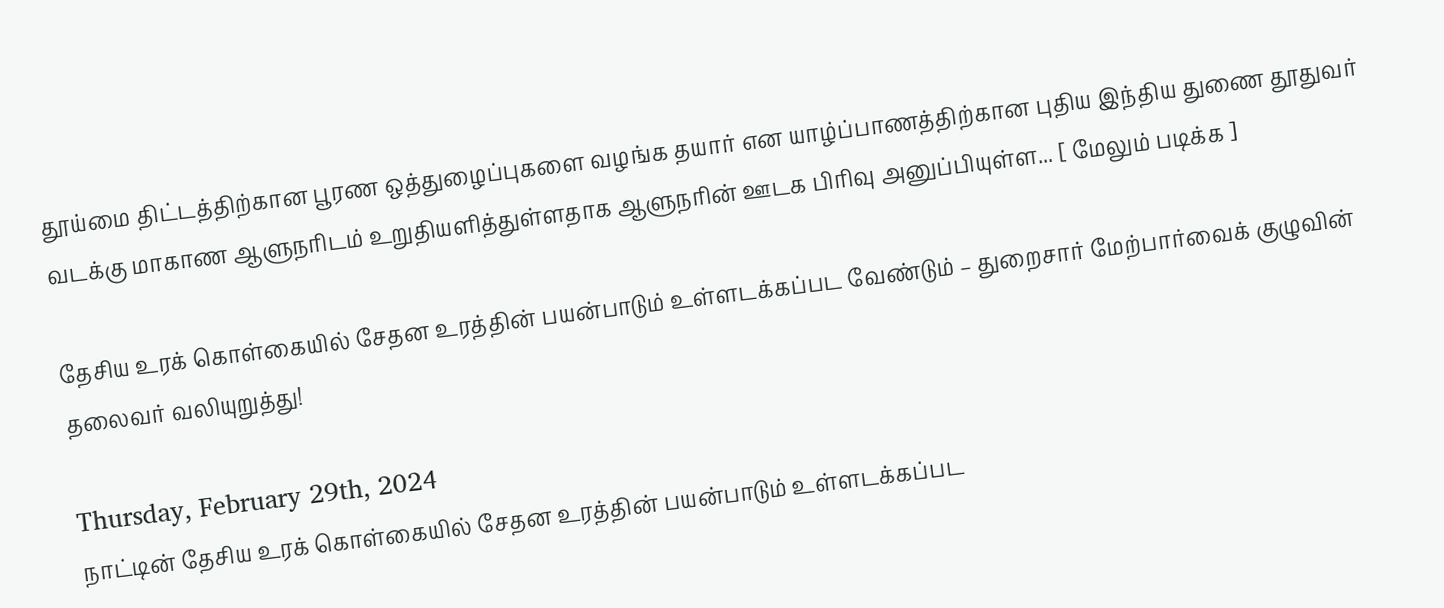தூய்மை திட்டத்திற்கான பூரண ஒத்துழைப்புகளை வழங்க தயார் என யாழ்ப்பாணத்திற்கான புதிய இந்திய துணை தூதுவர் வடக்கு மாகாண ஆளுநரிடம் உறுதியளித்துள்ளதாக ஆளுநரின் ஊடக பிரிவு அனுப்பியுள்ள... [ மேலும் படிக்க ]

தேசிய உரக் கொள்கையில் சேதன உரத்தின் பயன்பாடும் உள்ளடக்கப்பட வேண்டும் – துறைசார் மேற்பார்வைக் குழுவின் தலைவர் வலியுறுத்து!

Thursday, February 29th, 2024
நாட்டின் தேசிய உரக் கொள்கையில் சேதன உரத்தின் பயன்பாடும் உள்ளடக்கப்பட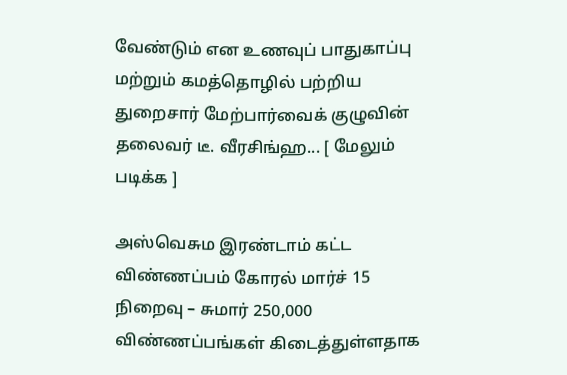வேண்டும் என உணவுப் பாதுகாப்பு மற்றும் கமத்தொழில் பற்றிய துறைசார் மேற்பார்வைக் குழுவின் தலைவர் டீ. வீரசிங்ஹ... [ மேலும் படிக்க ]

அஸ்வெசும இரண்டாம் கட்ட விண்ணப்பம் கோரல் மார்ச் 15 நிறைவு – சுமார் 250,000 விண்ணப்பங்கள் கிடைத்துள்ளதாக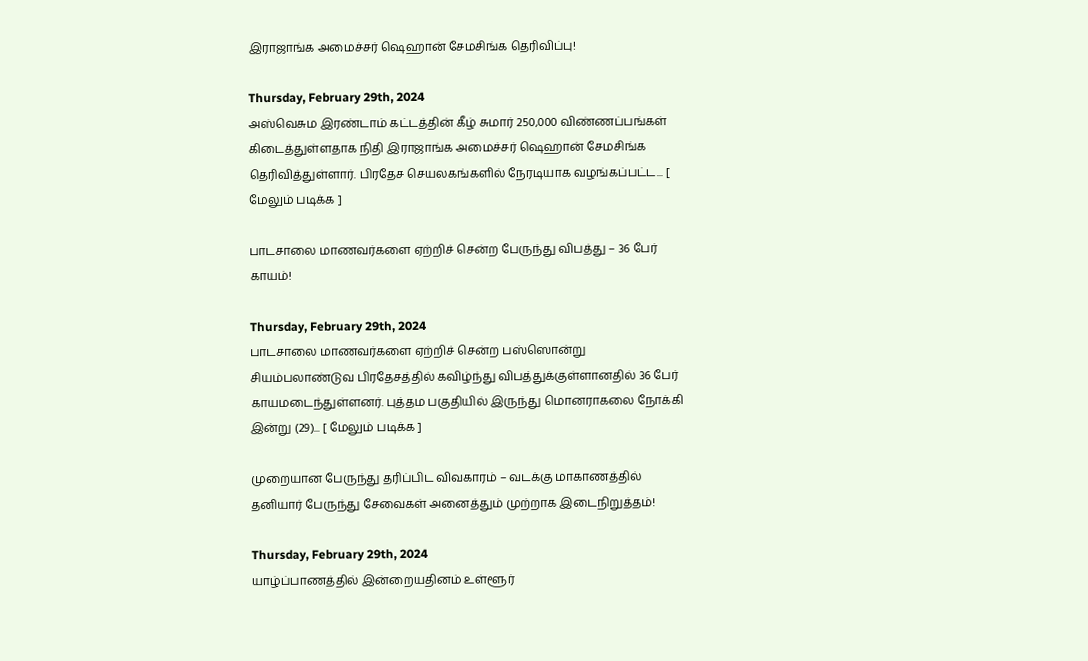இராஜாங்க அமைச்சர் ஷெஹான் சேமசிங்க தெரிவிப்பு!

Thursday, February 29th, 2024
அஸ்வெசும இரண்டாம் கட்டத்தின் கீழ் சுமார் 250,000 விண்ணப்பங்கள் கிடைத்துள்ளதாக நிதி இராஜாங்க அமைச்சர் ஷெஹான் சேமசிங்க தெரிவித்துள்ளார். பிரதேச செயலகங்களில் நேரடியாக வழங்கப்பட்ட... [ மேலும் படிக்க ]

பாடசாலை மாணவர்களை ஏற்றிச் சென்ற பேருந்து விபத்து – 36 பேர் காயம்!

Thursday, February 29th, 2024
பாடசாலை மாணவர்களை ஏற்றிச் சென்ற பஸ்ஸொன்று சியம்பலாண்டுவ பிரதேசத்தில் கவிழ்ந்து விபத்துக்குள்ளானதில் 36 பேர் காயமடைந்துள்ளனர். புத்தம பகுதியில் இருந்து மொனராகலை நோக்கி இன்று (29)... [ மேலும் படிக்க ]

முறையான பேருந்து தரிப்பிட விவகாரம் – வடக்கு மாகாணத்தில் தனியார் பேருந்து சேவைகள் அனைத்தும் முற்றாக இடைநிறுத்தம்!

Thursday, February 29th, 2024
யாழ்ப்பாணத்தில் இன்றையதினம் உள்ளூர்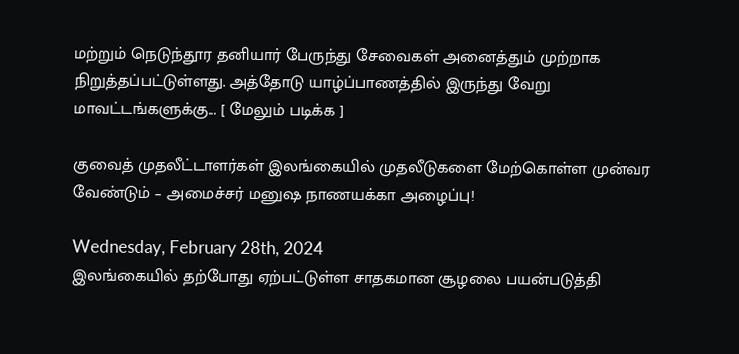மற்றும் நெடுந்தூர தனியார் பேருந்து சேவைகள் அனைத்தும் முற்றாக நிறுத்தப்பட்டுள்ளது. அத்தோடு யாழ்ப்பாணத்தில் இருந்து வேறு மாவட்டங்களுக்கு... [ மேலும் படிக்க ]

குவைத் முதலீட்டாளர்கள் இலங்கையில் முதலீடுகளை மேற்கொள்ள முன்வர வேண்டும் – அமைச்சர் மனுஷ நாணயக்கா அழைப்பு!

Wednesday, February 28th, 2024
இலங்கையில் தற்போது ஏற்பட்டுள்ள சாதகமான சூழலை பயன்படுத்தி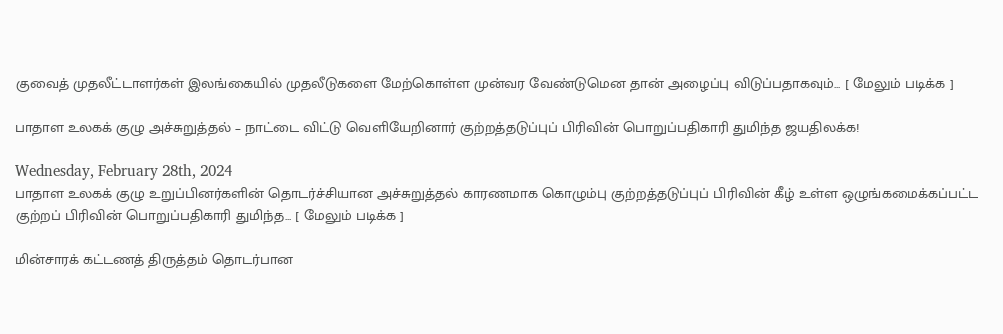குவைத் முதலீட்டாளர்கள் இலங்கையில் முதலீடுகளை மேற்கொள்ள முன்வர வேண்டுமென தான் அழைப்பு விடுப்பதாகவும்... [ மேலும் படிக்க ]

பாதாள உலகக் குழு அச்சுறுத்தல் – நாட்டை விட்டு வெளியேறினார் குற்றத்தடுப்புப் பிரிவின் பொறுப்பதிகாரி துமிந்த ஜயதிலக்க!

Wednesday, February 28th, 2024
பாதாள உலகக் குழு உறுப்பினர்களின் தொடர்ச்சியான அச்சுறுத்தல் காரணமாக கொழும்பு குற்றத்தடுப்புப் பிரிவின் கீழ் உள்ள ஒழுங்கமைக்கப்பட்ட குற்றப் பிரிவின் பொறுப்பதிகாரி துமிந்த... [ மேலும் படிக்க ]

மின்சாரக் கட்டணத் திருத்தம் தொடர்பான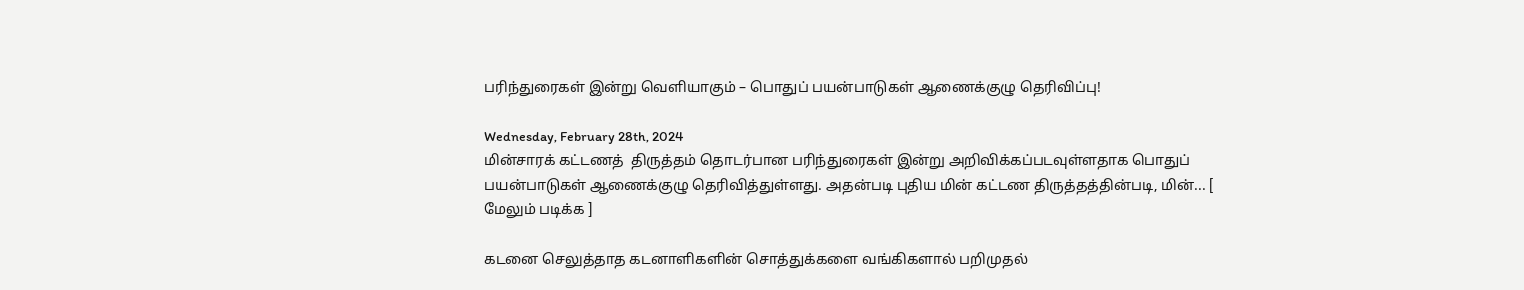பரிந்துரைகள் இன்று வெளியாகும் – பொதுப் பயன்பாடுகள் ஆணைக்குழு தெரிவிப்பு!

Wednesday, February 28th, 2024
மின்சாரக் கட்டணத்  திருத்தம் தொடர்பான பரிந்துரைகள் இன்று அறிவிக்கப்படவுள்ளதாக பொதுப் பயன்பாடுகள் ஆணைக்குழு தெரிவித்துள்ளது. அதன்படி புதிய மின் கட்டண திருத்தத்தின்படி, மின்... [ மேலும் படிக்க ]

கடனை செலுத்தாத கடனாளிகளின் சொத்துக்களை வங்கிகளால் பறிமுதல்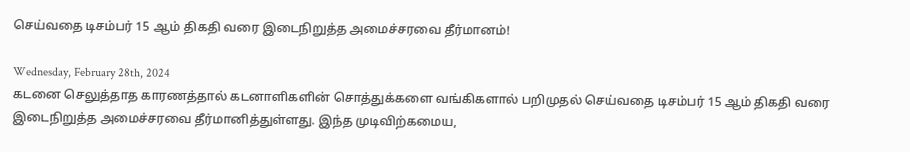செய்வதை டிசம்பர் 15 ஆம் திகதி வரை இடைநிறுத்த அமைச்சரவை தீர்மானம்!

Wednesday, February 28th, 2024
கடனை செலுத்தாத காரணத்தால் கடனாளிகளின் சொத்துக்களை வங்கிகளால் பறிமுதல் செய்வதை டிசம்பர் 15 ஆம் திகதி வரை இடைநிறுத்த அமைச்சரவை தீர்மானித்துள்ளது. இந்த முடிவிற்கமைய,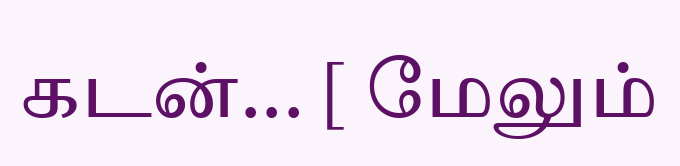கடன்... [ மேலும்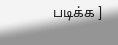படிக்க ]